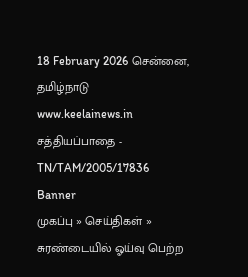18 February 2026 சென்னை, தமிழ்நாடு
www.keelainews.in
சத்தியப்பாதை - TN/TAM/2005/17836
Banner
முகப்பு » செய்திகள் » சுரண்டையில் ஓய்வு பெற்ற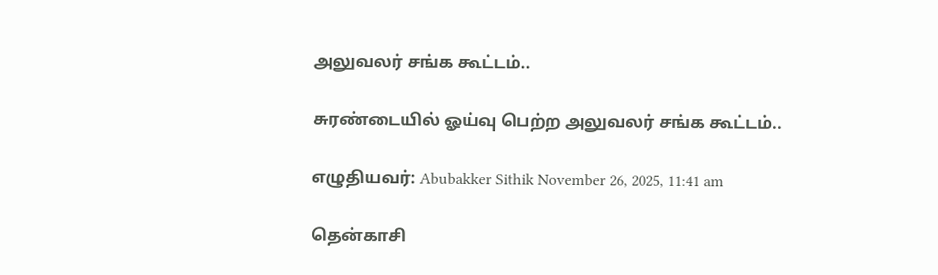அலுவலர் சங்க கூட்டம்..

சுரண்டையில் ஓய்வு பெற்ற அலுவலர் சங்க கூட்டம்..

எழுதியவர்: Abubakker Sithik November 26, 2025, 11:41 am

தென்காசி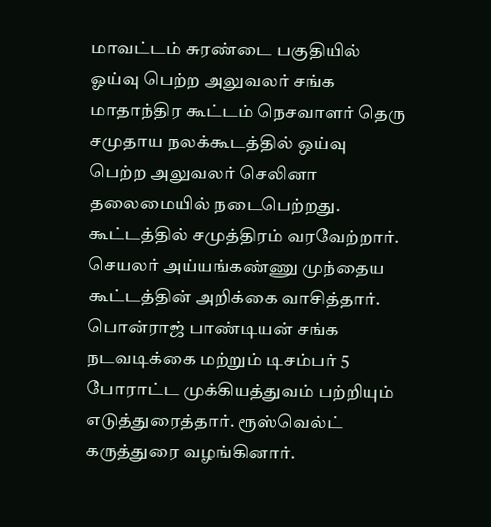மாவட்டம் சுரண்டை பகுதியில் ஓய்வு பெற்ற அலுவலர் சங்க மாதாந்திர கூட்டம் நெசவாளர் தெரு சமுதாய நலக்கூடத்தில் ஒய்வு பெற்ற அலுவலர் செலினா தலைமையில் நடைபெற்றது. கூட்டத்தில் சமுத்திரம் வரவேற்றார். செயலர் அய்யங்கண்ணு முந்தைய கூட்டத்தின் அறிக்கை வாசித்தார். பொன்ராஜ் பாண்டியன் சங்க நடவடிக்கை மற்றும் டிசம்பர் 5 போராட்ட முக்கியத்துவம் பற்றியும் எடுத்துரைத்தார். ரூஸ்வெல்ட் கருத்துரை வழங்கினார்.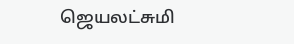ஜெயலட்சுமி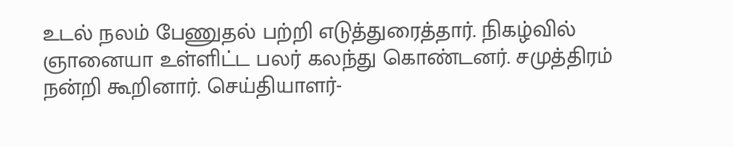உடல் நலம் பேணுதல் பற்றி எடுத்துரைத்தார். நிகழ்வில் ஞானையா உள்ளிட்ட பலர் கலந்து கொண்டனர். சமுத்திரம் நன்றி கூறினார். செய்தியாளர்-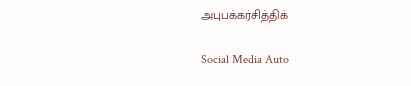அபுபக்கர்சித்திக்

Social Media Auto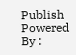Publish Powered By :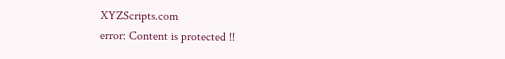XYZScripts.com
error: Content is protected !!